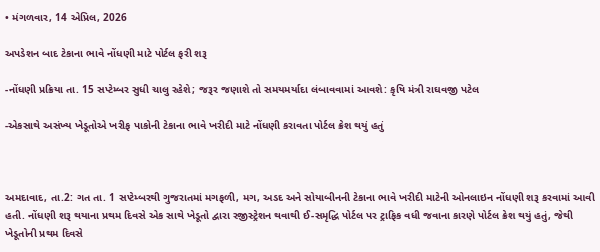• મંગળવાર, 14 એપ્રિલ, 2026

અપડેશન બાદ ટેકાના ભાવે નોંધણી માટે પોર્ટલ ફરી શરૂ

-નોંધણી પ્રક્રિયા તા. 15 સપ્ટેમ્બર સુધી ચાલુ રહેશે; જરૂર જણાશે તો સમયમર્યાદા લંબાવવામાં આવશે: કૃષિ મંત્રી રાઘવજી પટેલ

-એકસાથે અસંખ્ય ખેડૂતોએ ખરીફ પાકોની ટેકાના ભાવે ખરીદી માટે નોંધણી કરાવતા પોર્ટલ ક્રેશ થયું હતું



અમદાવાદ, તા.2: ગત તા. 1 સપ્ટેમ્બરથી ગુજરાતમાં મગફળી, મગ, અડદ અને સોયાબીનની ટેકાના ભાવે ખરીદી માટેની ઓનલાઇન નોંધણી શરૂ કરવામાં આવી હતી. નોંધણી શરૂ થયાના પ્રથમ દિવસે એક સાથે ખેડૂતો દ્વારા રજીસ્ટ્રેશન થવાથી ઈ-સમૃદ્ધિ પોર્ટલ પર ટ્રાફિક વધી જવાના કારણે પોર્ટલ ક્રેશ થયું હતું, જેથી ખેડૂતોની પ્રથમ દિવસે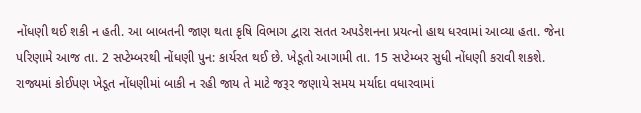નોંધણી થઈ શકી ન હતી. આ બાબતની જાણ થતા કૃષિ વિભાગ દ્વારા સતત અપડેશનના પ્રયત્નો હાથ ધરવામાં આવ્યા હતા. જેના પરિણામે આજ તા. 2 સપ્ટેમ્બરથી નોંધણી પુન: કાર્યરત થઈ છે. ખેડૂતો આગામી તા. 15 સપ્ટેમ્બર સુધી નોંધણી કરાવી શકશે. રાજ્યમાં કોઈપણ ખેડૂત નોંધણીમાં બાકી ન રહી જાય તે માટે જરૂર જણાયે સમય મર્યાદા વધારવામાં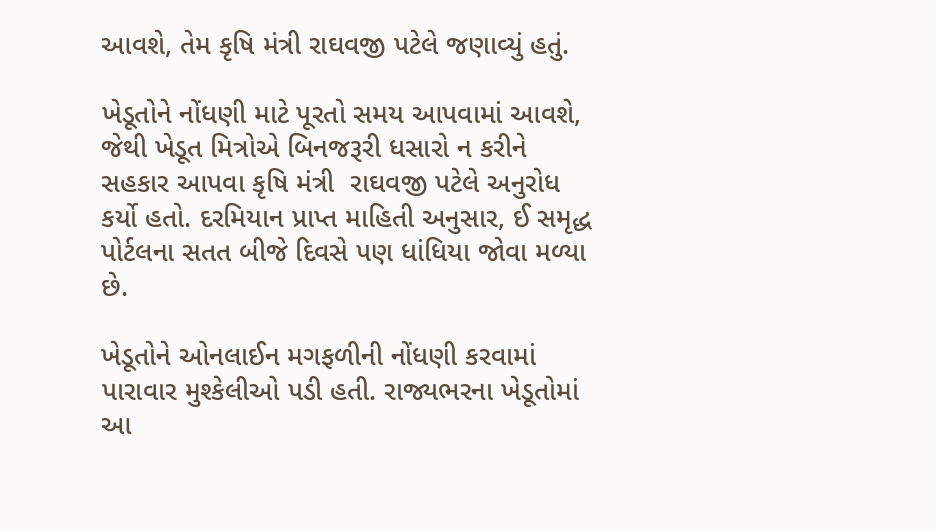આવશે, તેમ કૃષિ મંત્રી રાઘવજી પટેલે જણાવ્યું હતું.

ખેડૂતોને નોંધણી માટે પૂરતો સમય આપવામાં આવશે, જેથી ખેડૂત મિત્રોએ બિનજરૂરી ધસારો ન કરીને સહકાર આપવા કૃષિ મંત્રી  રાઘવજી પટેલે અનુરોધ કર્યો હતો. દરમિયાન પ્રાપ્ત માહિતી અનુસાર, ઈ સમૃદ્ધ પોર્ટલના સતત બીજે દિવસે પણ ધાંધિયા જોવા મળ્યા છે.

ખેડૂતોને ઓનલાઈન મગફળીની નોંધણી કરવામાં પારાવાર મુશ્કેલીઓ પડી હતી. રાજ્યભરના ખેડૂતોમાં આ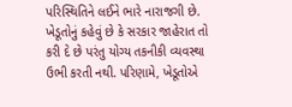પરિસ્થિતિને લઈને ભારે નારાજગી છે. ખેડૂતોનું કહેવું છે કે સરકાર જાહેરાત તો કરી દે છે પરંતુ યોગ્ય તકનીકી વ્યવસ્થા ઉભી કરતી નથી. પરિણામે, ખેડૂતોએ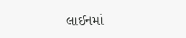લાઈનમાં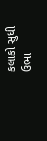કલાકો સુધી ઉભા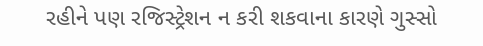રહીને પણ રજિસ્ટ્રેશન ન કરી શકવાના કારણે ગુસ્સો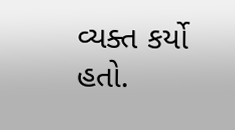વ્યક્ત કર્યો હતો.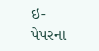ઇ-પેપરના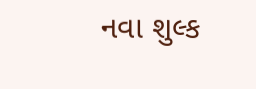નવા શુલ્ક